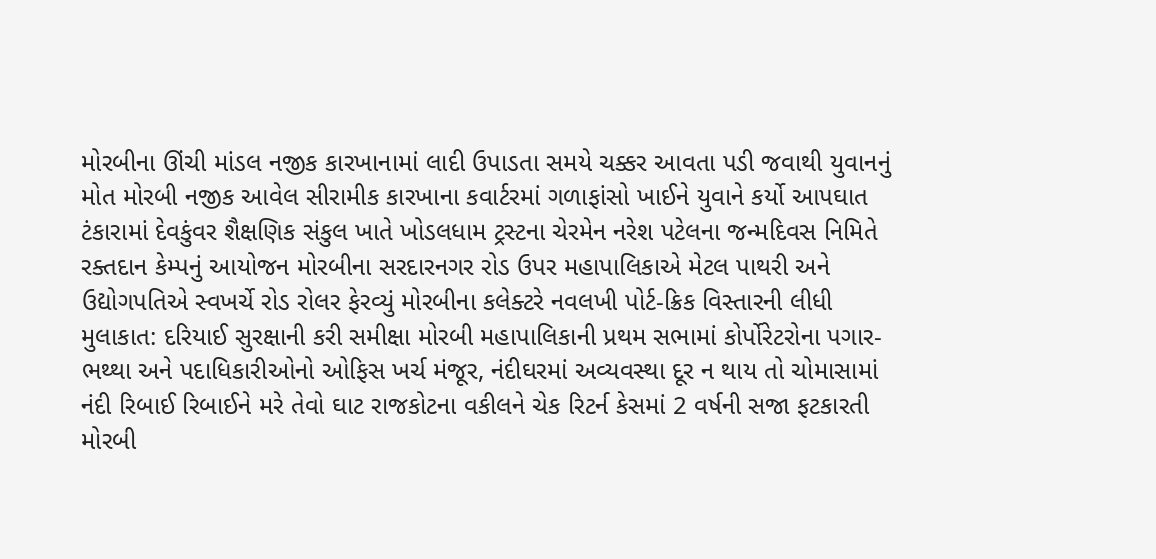મોરબીના ઊંચી માંડલ નજીક કારખાનામાં લાદી ઉપાડતા સમયે ચક્કર આવતા પડી જવાથી યુવાનનું મોત મોરબી નજીક આવેલ સીરામીક કારખાના કવાર્ટરમાં ગળાફાંસો ખાઈને યુવાને કર્યો આપઘાત ટંકારામાં દેવકુંવર શૈક્ષણિક સંકુલ ખાતે ખોડલધામ ટ્રસ્ટના ચેરમેન નરેશ પટેલના જન્મદિવસ નિમિતે રક્તદાન કેમ્પનું આયોજન મોરબીના સરદારનગર રોડ ઉપર મહાપાલિકાએ મેટલ પાથરી અને ઉદ્યોગપતિએ સ્વખર્ચે રોડ રોલર ફેરવ્યું મોરબીના કલેક્ટરે નવલખી પોર્ટ-ક્રિક વિસ્તારની લીધી મુલાકાત: દરિયાઈ સુરક્ષાની કરી સમીક્ષા મોરબી મહાપાલિકાની પ્રથમ સભામાં કોર્પોરેટરોના પગાર-ભથ્થા અને પદાધિકારીઓનો ઓફિસ ખર્ચ મંજૂર, નંદીઘરમાં અવ્યવસ્થા દૂર ન થાય તો ચોમાસામાં નંદી રિબાઈ રિબાઈને મરે તેવો ઘાટ રાજકોટના વકીલને ચેક રિટર્ન કેસમાં 2 વર્ષની સજા ફટકારતી મોરબી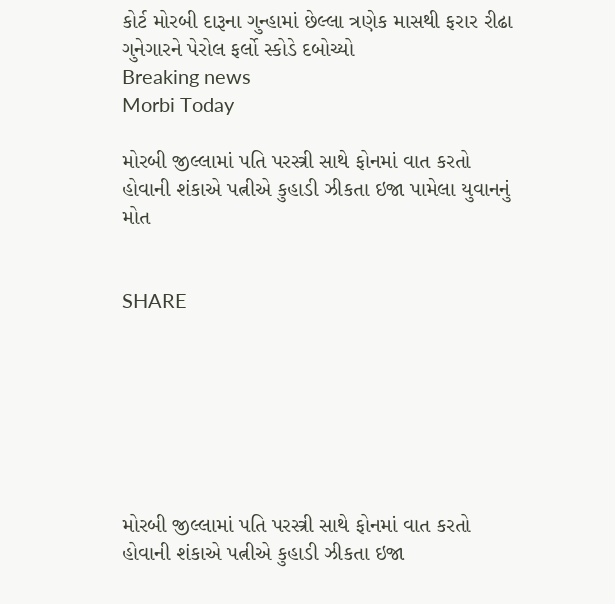કોર્ટ મોરબી દારૂના ગુન્હામાં છેલ્લા ત્રણેક માસથી ફરાર રીઢા ગુનેગારને પેરોલ ફર્લો સ્કોડે દબોચ્યો
Breaking news
Morbi Today

મોરબી જીલ્લામાં પતિ પરસ્ત્રી સાથે ફોનમાં વાત કરતો હોવાની શંકાએ પત્નીએ કુહાડી ઝીકતા ઇજા પામેલા યુવાનનું મોત


SHARE







મોરબી જીલ્લામાં પતિ પરસ્ત્રી સાથે ફોનમાં વાત કરતો હોવાની શંકાએ પત્નીએ કુહાડી ઝીકતા ઇજા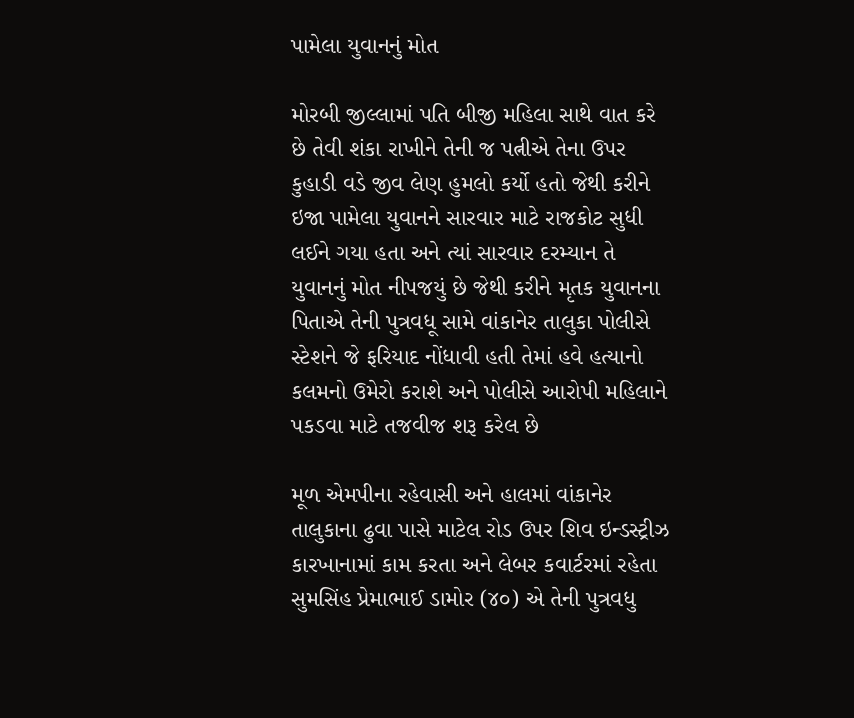પામેલા યુવાનનું મોત

મોરબી જીલ્લામાં પતિ બીજી મહિલા સાથે વાત કરે છે તેવી શંકા રાખીને તેની જ પત્નીએ તેના ઉપર કુહાડી વડે જીવ લેણ હુમલો કર્યો હતો જેથી કરીને ઇજા પામેલા યુવાનને સારવાર માટે રાજકોટ સુધી લઈને ગયા હતા અને ત્યાં સારવાર દરમ્યાન તે યુવાનનું મોત નીપજયું છે જેથી કરીને મૃતક યુવાનના પિતાએ તેની પુત્રવધૂ સામે વાંકાનેર તાલુકા પોલીસે સ્ટેશને જે ફરિયાદ નોંધાવી હતી તેમાં હવે હત્યાનો કલમનો ઉમેરો કરાશે અને પોલીસે આરોપી મહિલાને પકડવા માટે તજવીજ શરૂ કરેલ છે

મૂળ એમપીના રહેવાસી અને હાલમાં વાંકાનેર તાલુકાના ઢુવા પાસે માટેલ રોડ ઉપર શિવ ઇન્ડસ્ટ્રીઝ કારખાનામાં કામ કરતા અને લેબર કવાર્ટરમાં રહેતા સુમસિંહ પ્રેમાભાઈ ડામોર (૪૦) એ તેની પુત્રવધુ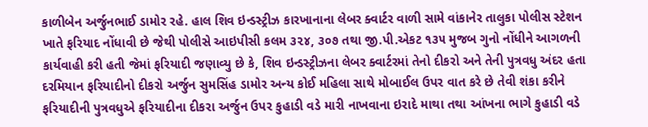કાળીબેન અર્જુનભાઈ ડામોર રહે. હાલ શિવ ઇન્ડસ્ટ્રીઝ કારખાનાના લેબર ક્વાર્ટર વાળી સામે વાંકાનેર તાલુકા પોલીસ સ્ટેશન ખાતે ફરિયાદ નોંધાવી છે જેથી પોલીસે આઇપીસી કલમ ૩૨૪, ૩૦૭ તથા જી.પી.એકટ ૧૩૫ મુજબ ગુનો નોંધીને આગળની કાર્યવાહી કરી હતી જેમાં ફરિયાદી જણાવ્યુ છે કે, શિવ ઇન્ડસ્ટ્રીઝના લેબર ક્વાર્ટરમાં તેનો દીકરો અને તેની પુત્રવધુ અંદર હતા દરમિયાન ફરિયાદીનો દીકરો અર્જુન સુમસિંહ ડામોર અન્ય કોઈ મહિલા સાથે મોબાઈલ ઉપર વાત કરે છે તેવી શંકા કરીને ફરિયાદીની પુત્રવધુએ ફરિયાદીના દીકરા અર્જુન ઉપર કુહાડી વડે મારી નાખવાના ઇરાદે માથા તથા આંખના ભાગે કુહાડી વડે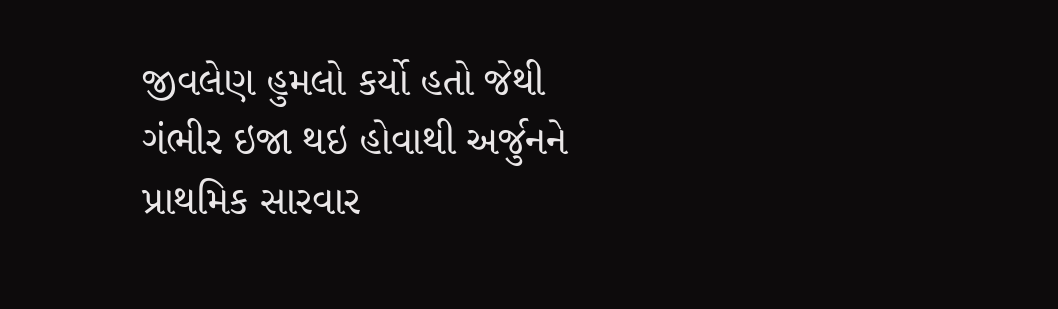જીવલેણ હુમલો કર્યો હતો જેથી ગંભીર ઇજા થઇ હોવાથી અર્જુનને પ્રાથમિક સારવાર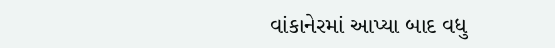વાંકાનેરમાં આપ્યા બાદ વધુ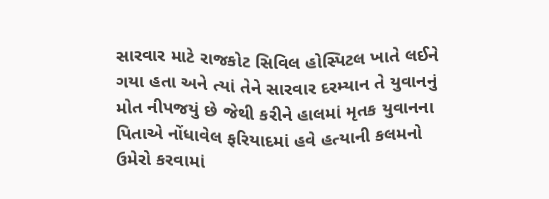સારવાર માટે રાજકોટ સિવિલ હોસ્પિટલ ખાતે લઈને ગયા હતા અને ત્યાં તેને સારવાર દરમ્યાન તે યુવાનનું મોત નીપજયું છે જેથી કરીને હાલમાં મૃતક યુવાનના પિતાએ નોંધાવેલ ફરિયાદમાં હવે હત્યાની કલમનો ઉમેરો કરવામાં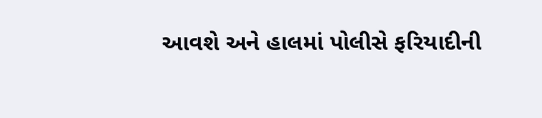આવશે અને હાલમાં પોલીસે ફરિયાદીની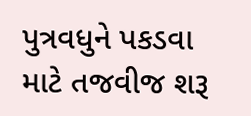પુત્રવધુને પકડવા માટે તજવીજ શરૂ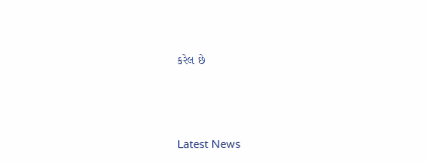કરેલ છે






Latest News